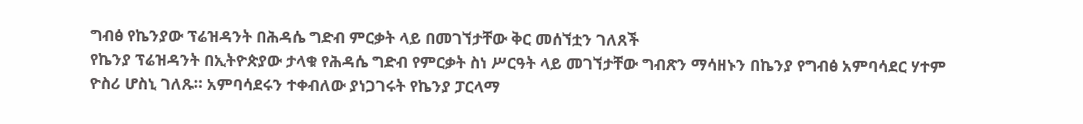ግብፅ የኬንያው ፕሬዝዳንት በሕዳሴ ግድብ ምርቃት ላይ በመገኘታቸው ቅር መሰኘቷን ገለጸች
የኬንያ ፕሬዝዳንት በኢትዮጵያው ታላቁ የሕዳሴ ግድብ የምርቃት ስነ ሥርዓት ላይ መገኘታቸው ግብጽን ማሳዘኑን በኬንያ የግብፅ አምባሳደር ሃተም ዮስሪ ሆስኒ ገለጹ። አምባሳደሩን ተቀብለው ያነጋገሩት የኬንያ ፓርላማ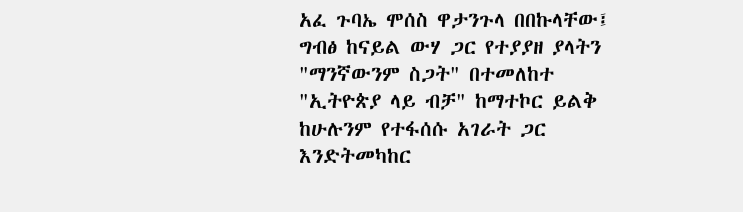አፈ ጉባኤ ሞሰስ ዋታንጉላ በበኩላቸው፤ ግብፅ ከናይል ውሃ ጋር የተያያዘ ያላትን "ማንኛውንም ስጋት" በተመለከተ "ኢትዮጵያ ላይ ብቻ" ከማተኮር ይልቅ ከሁሉንም የተፋሰሱ አገራት ጋር እንድትመካከር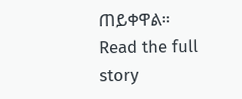ጠይቀዋል።
Read the full story